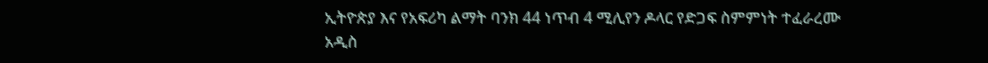ኢትዮጵያ እና የአፍሪካ ልማት ባንክ 44 ነጥብ 4 ሚሊየን ዶላር የድጋፍ ስምምነት ተፈራረሙ
አዲስ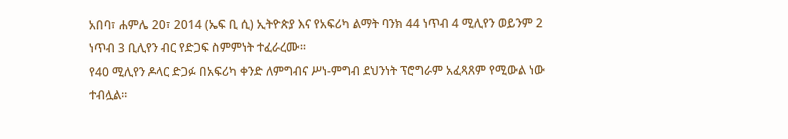አበባ፣ ሐምሌ 20፣ 2014 (ኤፍ ቢ ሲ) ኢትዮጵያ እና የአፍሪካ ልማት ባንክ 44 ነጥብ 4 ሚሊየን ወይንም 2 ነጥብ 3 ቢሊየን ብር የድጋፍ ስምምነት ተፈራረሙ፡፡
የ40 ሚሊየን ዶላር ድጋፉ በአፍሪካ ቀንድ ለምግብና ሥነ-ምግብ ደህንነት ፕሮግራም አፈጻጸም የሚውል ነው ተብሏል፡፡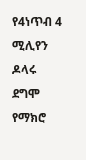የ4ነጥብ 4 ሚሊየን ዶላሩ ደግሞ የማክሮ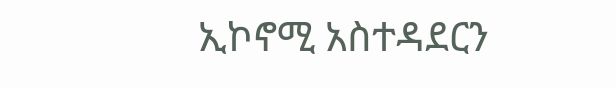ኢኮኖሚ አስተዳደርን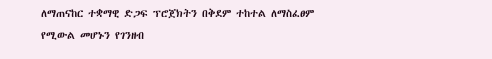ለማጠናከር ተቋማዊ ድጋፍ ፕሮጀክትን በቅደም ተከተል ለማስፈፀም የሚውል መሆኑን የገንዘብ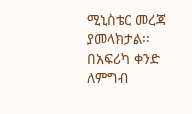ሚኒስቴር መረጃ ያመላክታል፡፡
በአፍሪካ ቀንድ ለምግብ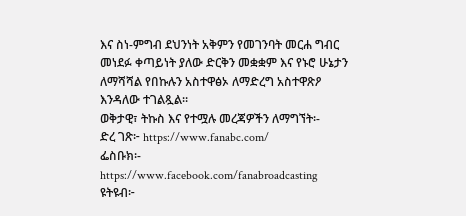እና ስነ-ምግብ ደህንነት አቅምን የመገንባት መርሐ ግብር መነደፉ ቀጣይነት ያለው ድርቅን መቋቋም እና የኑሮ ሁኔታን ለማሻሻል የበኩሉን አስተዋፅኦ ለማድረግ አስተዋጽዖ እንዳለው ተገልጿል።
ወቅታዊ፣ ትኩስ እና የተሟሉ መረጃዎችን ለማግኘት፡-
ድረ ገጽ፦ https://www.fanabc.com/
ፌስቡክ፡- https://www.facebook.com/fanabroadcasting
ዩትዩብ፦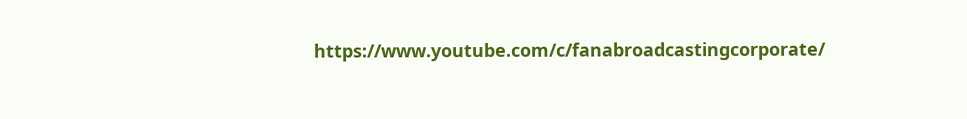https://www.youtube.com/c/fanabroadcastingcorporate/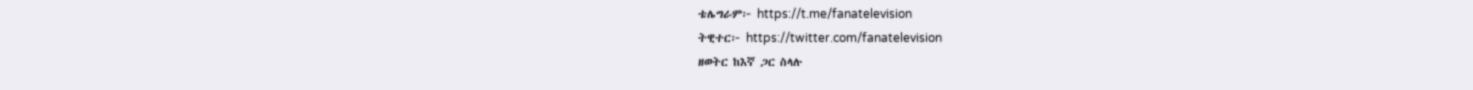ቴሌግራም፦ https://t.me/fanatelevision
ትዊተር፦ https://twitter.com/fanatelevision
ዘወትር ከእኛ ጋር ስላሉ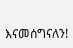እናመሰግናለን!